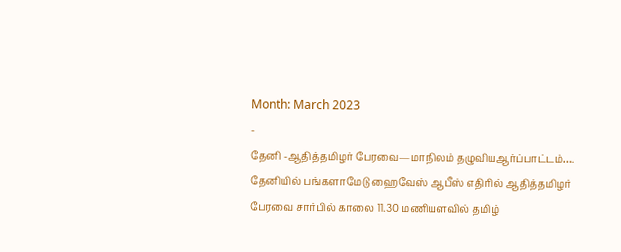Month: March 2023
-
தேனி -ஆதித்தமிழர் பேரவை—மாநிலம் தழுவியஆர்ப்பாட்டம்….
தேனியில் பங்களாமேடு ஹைவேஸ் ஆபீஸ் எதிரில் ஆதித்தமிழர் பேரவை சார்பில் காலை 11.30 மணியளவில் தமிழ்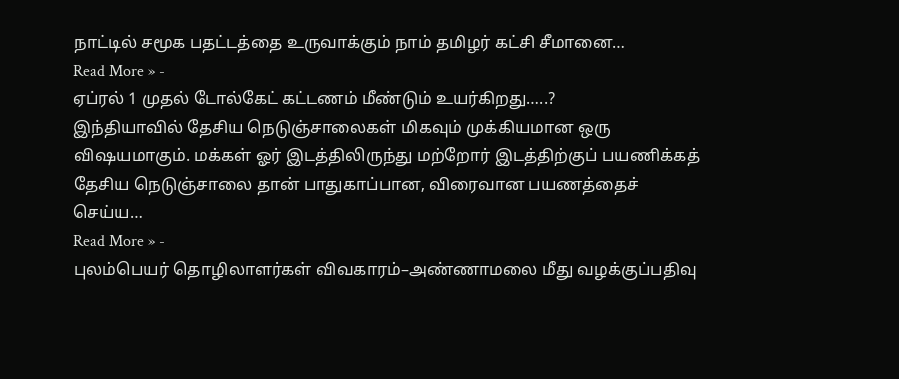நாட்டில் சமூக பதட்டத்தை உருவாக்கும் நாம் தமிழர் கட்சி சீமானை…
Read More » -
ஏப்ரல் 1 முதல் டோல்கேட் கட்டணம் மீண்டும் உயர்கிறது…..?
இந்தியாவில் தேசிய நெடுஞ்சாலைகள் மிகவும் முக்கியமான ஒரு விஷயமாகும். மக்கள் ஓர் இடத்திலிருந்து மற்றோர் இடத்திற்குப் பயணிக்கத் தேசிய நெடுஞ்சாலை தான் பாதுகாப்பான, விரைவான பயணத்தைச் செய்ய…
Read More » -
புலம்பெயர் தொழிலாளர்கள் விவகாரம்–அண்ணாமலை மீது வழக்குப்பதிவு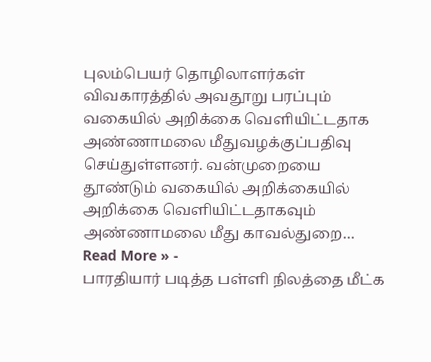புலம்பெயர் தொழிலாளர்கள் விவகாரத்தில் அவதூறு பரப்பும் வகையில் அறிக்கை வெளியிட்டதாக அண்ணாமலை மீதுவழக்குப்பதிவு செய்துள்ளனர். வன்முறையை தூண்டும் வகையில் அறிக்கையில் அறிக்கை வெளியிட்டதாகவும் அண்ணாமலை மீது காவல்துறை…
Read More » -
பாரதியார் படித்த பள்ளி நிலத்தை மீட்க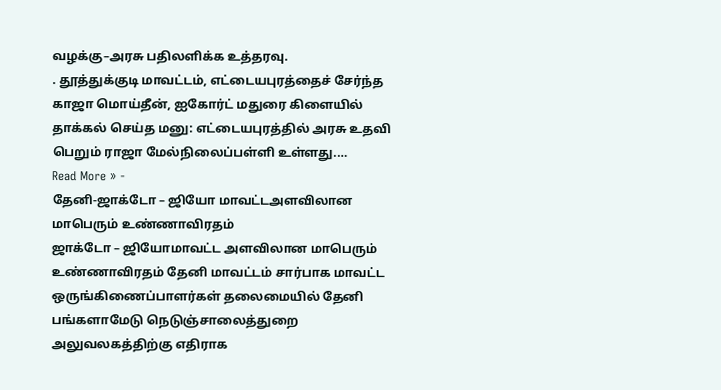வழக்கு–அரசு பதிலளிக்க உத்தரவு.
. தூத்துக்குடி மாவட்டம், எட்டையபுரத்தைச் சேர்ந்த காஜா மொய்தீன், ஐகோர்ட் மதுரை கிளையில் தாக்கல் செய்த மனு: எட்டையபுரத்தில் அரசு உதவி பெறும் ராஜா மேல்நிலைப்பள்ளி உள்ளது.…
Read More » -
தேனி-ஜாக்டோ – ஜியோ மாவட்டஅளவிலான மாபெரும் உண்ணாவிரதம்
ஜாக்டோ – ஜியோமாவட்ட அளவிலான மாபெரும் உண்ணாவிரதம் தேனி மாவட்டம் சார்பாக மாவட்ட ஒருங்கிணைப்பாளர்கள் தலைமையில் தேனி பங்களாமேடு நெடுஞ்சாலைத்துறை அலுவலகத்திற்கு எதிராக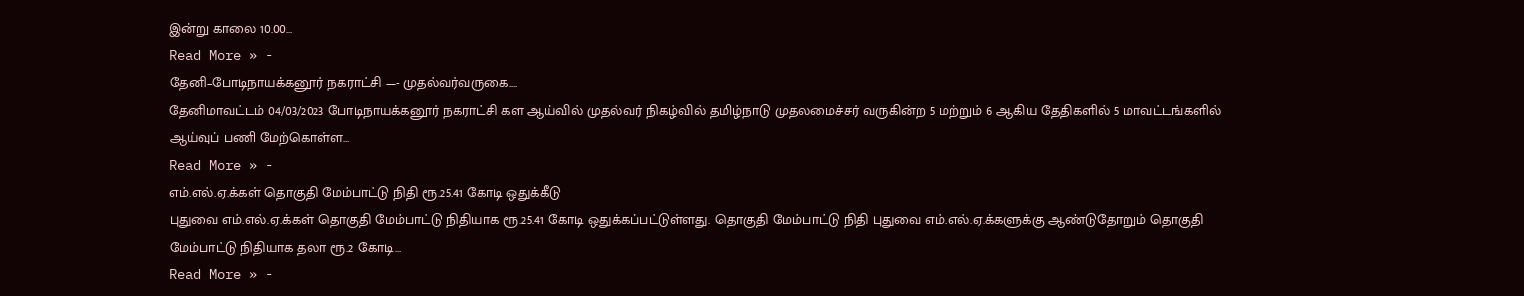இன்று காலை 10.00…
Read More » -
தேனி–போடிநாயக்கனூர் நகராட்சி —- முதல்வர்வருகை….
தேனிமாவட்டம் 04/03/2023 போடிநாயக்கனூர் நகராட்சி கள ஆய்வில் முதல்வர் நிகழ்வில் தமிழ்நாடு முதலமைச்சர் வருகின்ற 5 மற்றும் 6 ஆகிய தேதிகளில் 5 மாவட்டங்களில் ஆய்வுப் பணி மேற்கொள்ள…
Read More » -
எம்.எல்.ஏ.க்கள் தொகுதி மேம்பாட்டு நிதி ரூ.25.41 கோடி ஒதுக்கீடு
புதுவை எம்.எல்.ஏ.க்கள் தொகுதி மேம்பாட்டு நிதியாக ரூ.25.41 கோடி ஒதுக்கப்பட்டுள்ளது. தொகுதி மேம்பாட்டு நிதி புதுவை எம்.எல்.ஏ.க்களுக்கு ஆண்டுதோறும் தொகுதி மேம்பாட்டு நிதியாக தலா ரூ.2 கோடி…
Read More » -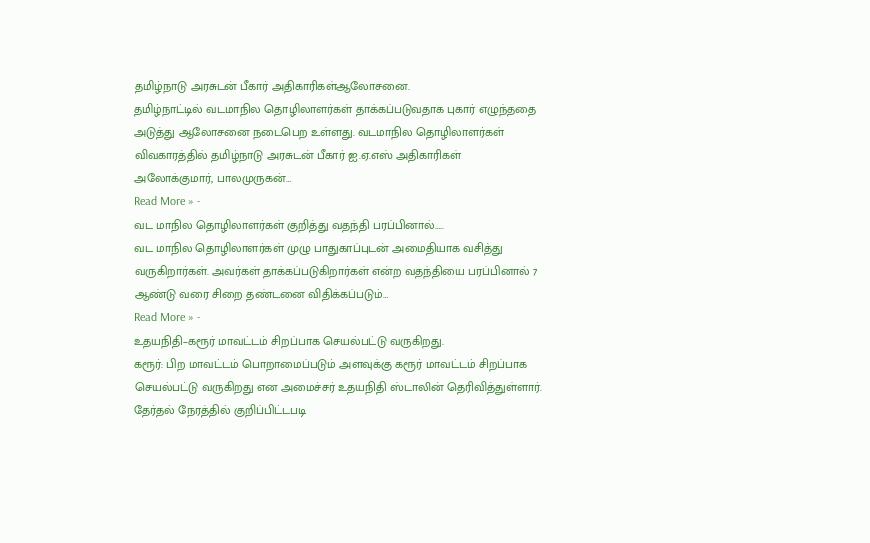தமிழ்நாடு அரசுடன் பீகார் அதிகாரிகள்ஆலோசனை.
தமிழ்நாட்டில் வடமாநில தொழிலாளர்கள் தாக்கப்படுவதாக புகார் எழுந்ததை அடுத்து ஆலோசனை நடைபெற உள்ளது. வடமாநில தொழிலாளர்கள் விவகாரத்தில் தமிழ்நாடு அரசுடன் பீகார் ஐ.ஏ.எஸ் அதிகாரிகள் அலோக்குமார், பாலமுருகன்…
Read More » -
வட மாநில தொழிலாளர்கள் குறித்து வதந்தி பரப்பினால்…..
வட மாநில தொழிலாளர்கள் முழு பாதுகாப்புடன் அமைதியாக வசித்து வருகிறார்கள். அவர்கள் தாக்கப்படுகிறார்கள் என்ற வதந்தியை பரப்பினால் 7 ஆண்டு வரை சிறை தண்டனை விதிக்கப்படும்…
Read More » -
உதயநிதி–கரூர் மாவட்டம் சிறப்பாக செயல்பட்டு வருகிறது.
கரூர்: பிற மாவட்டம் பொறாமைப்படும் அளவுக்கு கரூர் மாவட்டம் சிறப்பாக செயல்பட்டு வருகிறது என அமைச்சர் உதயநிதி ஸ்டாலின் தெரிவித்துள்ளார். தேர்தல் நேரத்தில் குறிப்பிட்டபடி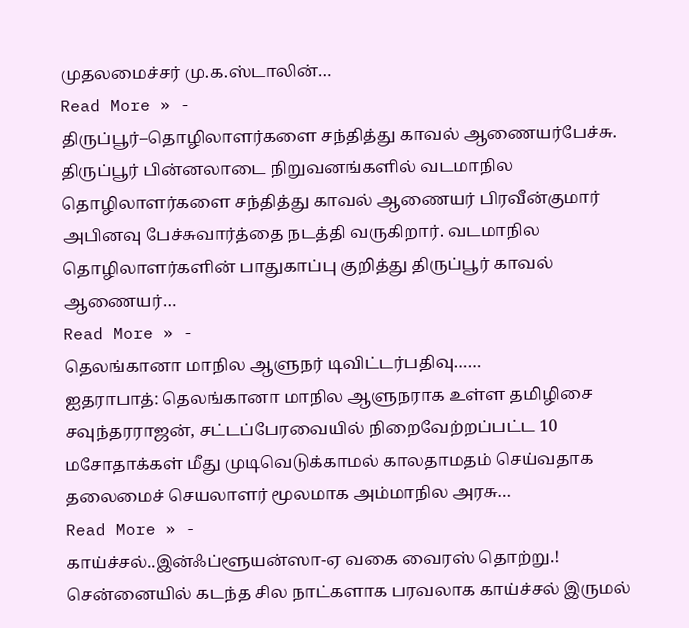முதலமைச்சர் மு.க.ஸ்டாலின்…
Read More » -
திருப்பூர்–தொழிலாளர்களை சந்தித்து காவல் ஆணையர்பேச்சு.
திருப்பூர் பின்னலாடை நிறுவனங்களில் வடமாநில தொழிலாளர்களை சந்தித்து காவல் ஆணையர் பிரவீன்குமார் அபினவு பேச்சுவார்த்தை நடத்தி வருகிறார். வடமாநில தொழிலாளர்களின் பாதுகாப்பு குறித்து திருப்பூர் காவல் ஆணையர்…
Read More » -
தெலங்கானா மாநில ஆளுநர் டிவிட்டர்பதிவு……
ஐதராபாத்: தெலங்கானா மாநில ஆளுநராக உள்ள தமிழிசை சவுந்தரராஜன், சட்டப்பேரவையில் நிறைவேற்றப்பட்ட 10 மசோதாக்கள் மீது முடிவெடுக்காமல் காலதாமதம் செய்வதாக தலைமைச் செயலாளர் மூலமாக அம்மாநில அரசு…
Read More » -
காய்ச்சல்..இன்ஃப்ளூயன்ஸா-ஏ வகை வைரஸ் தொற்று.!
சென்னையில் கடந்த சில நாட்களாக பரவலாக காய்ச்சல் இருமல்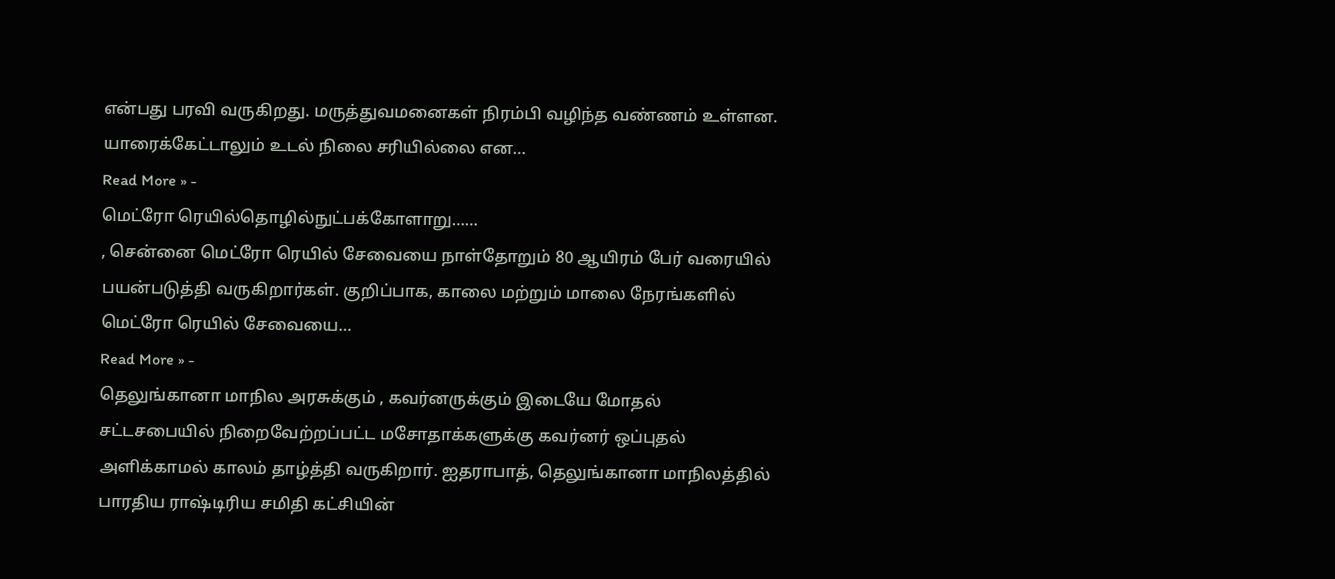என்பது பரவி வருகிறது. மருத்துவமனைகள் நிரம்பி வழிந்த வண்ணம் உள்ளன. யாரைக்கேட்டாலும் உடல் நிலை சரியில்லை என…
Read More » -
மெட்ரோ ரெயில்தொழில்நுட்பக்கோளாறு……
, சென்னை மெட்ரோ ரெயில் சேவையை நாள்தோறும் 80 ஆயிரம் பேர் வரையில் பயன்படுத்தி வருகிறார்கள். குறிப்பாக, காலை மற்றும் மாலை நேரங்களில் மெட்ரோ ரெயில் சேவையை…
Read More » -
தெலுங்கானா மாநில அரசுக்கும் , கவர்னருக்கும் இடையே மோதல்
சட்டசபையில் நிறைவேற்றப்பட்ட மசோதாக்களுக்கு கவர்னர் ஒப்புதல் அளிக்காமல் காலம் தாழ்த்தி வருகிறார். ஐதராபாத், தெலுங்கானா மாநிலத்தில் பாரதிய ராஷ்டிரிய சமிதி கட்சியின்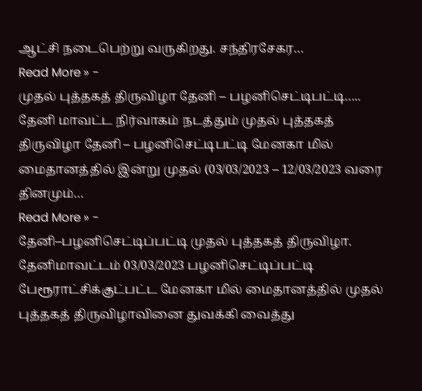ஆட்சி நடைபெற்று வருகிறது. சந்திரசேகர…
Read More » -
முதல் புத்தகத் திருவிழா தேனி – பழனிசெட்டிபட்டி…..
தேனி மாவட்ட நிர்வாகம் நடத்தும் முதல் புத்தகத் திருவிழா தேனி – பழனிசெட்டிபட்டி மேனகா மில் மைதானத்தில் இன்று முதல் (03/03/2023 – 12/03/2023 வரை தினமும்…
Read More » -
தேனி–பழனிசெட்டிப்பட்டி முதல் புத்தகத் திருவிழா.
தேனிமாவட்டம் 03/03/2023 பழனிசெட்டிப்பட்டி பேரூராட்சிக்குட்பட்ட மேனகா மில் மைதானத்தில் முதல் புத்தகத் திருவிழாவினை துவக்கி வைத்து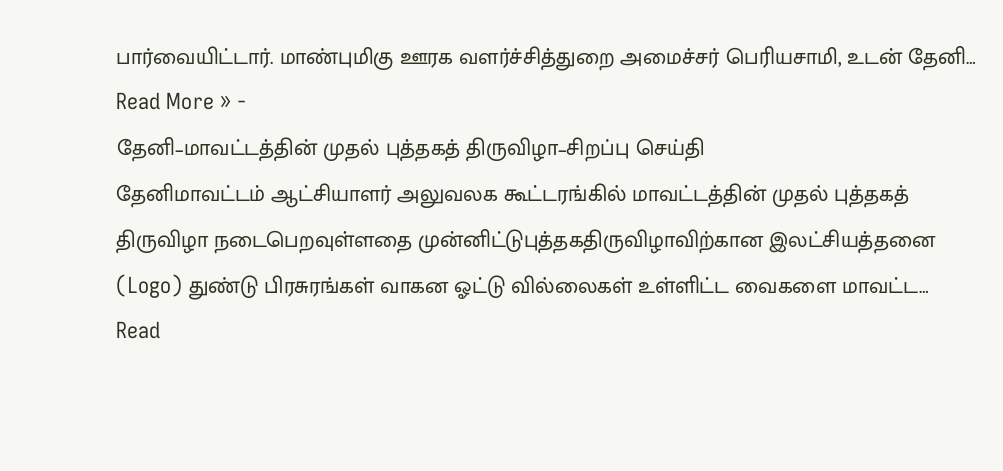பார்வையிட்டார். மாண்புமிகு ஊரக வளர்ச்சித்துறை அமைச்சர் பெரியசாமி, உடன் தேனி…
Read More » -
தேனி–மாவட்டத்தின் முதல் புத்தகத் திருவிழா–சிறப்பு செய்தி
தேனிமாவட்டம் ஆட்சியாளர் அலுவலக கூட்டரங்கில் மாவட்டத்தின் முதல் புத்தகத் திருவிழா நடைபெறவுள்ளதை முன்னிட்டுபுத்தகதிருவிழாவிற்கான இலட்சியத்தனை (Logo) துண்டு பிரசுரங்கள் வாகன ஓட்டு வில்லைகள் உள்ளிட்ட வைகளை மாவட்ட…
Read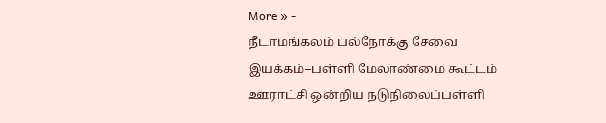More » -
நீடாமங்கலம் பல்நோக்கு சேவை இயக்கம்–பள்ளி மேலாண்மை கூட்டம்
ஊராட்சி ஒன்றிய நடுநிலைப்பள்ளி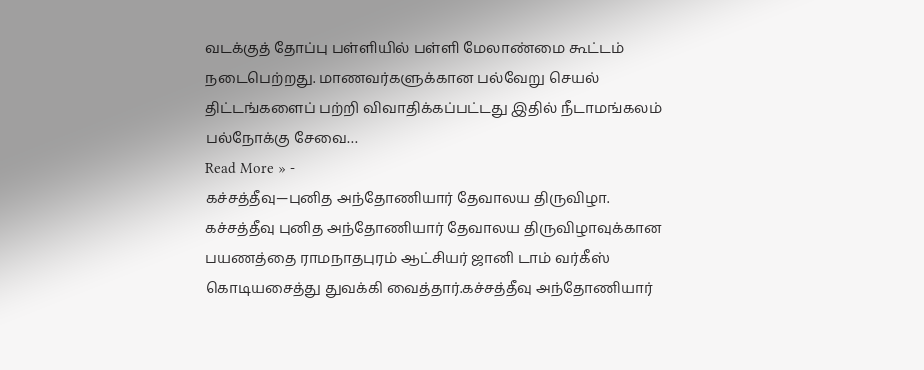வடக்குத் தோப்பு பள்ளியில் பள்ளி மேலாண்மை கூட்டம் நடைபெற்றது. மாணவர்களுக்கான பல்வேறு செயல் திட்டங்களைப் பற்றி விவாதிக்கப்பட்டது இதில் நீடாமங்கலம் பல்நோக்கு சேவை…
Read More » -
கச்சத்தீவு—புனித அந்தோணியார் தேவாலய திருவிழா.
கச்சத்தீவு புனித அந்தோணியார் தேவாலய திருவிழாவுக்கான பயணத்தை ராமநாதபுரம் ஆட்சியர் ஜானி டாம் வர்கீஸ் கொடியசைத்து துவக்கி வைத்தார்.கச்சத்தீவு அந்தோணியார்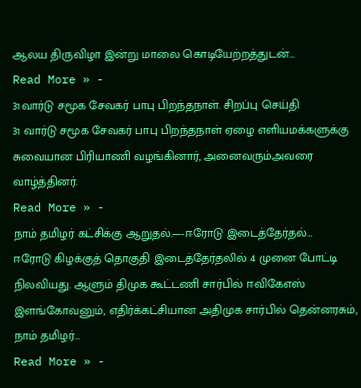ஆலய திருவிழா இன்று மாலை கொடியேற்றத்துடன்…
Read More » -
31வார்டு சமூக சேவகர் பாபு பிறந்தநாள். சிறப்பு செய்தி
31 வார்டு சமூக சேவகர் பாபு பிறந்தநாள் ஏழை எளியமக்களுக்கு சுவையான பிரியாணி வழங்கினார், அனைவரும்அவரை வாழ்த்தினர்.
Read More » -
நாம் தமிழர் கட்சிக்கு ஆறுதல்.—-ஈரோடு இடைத்தேர்தல்…
ஈரோடு கிழக்குத் தொகுதி இடைத்தேர்தலில் 4 முனை போட்டி நிலவியது. ஆளும் திமுக கூட்டணி சார்பில் ஈவிகேஎஸ் இளங்கோவனும், எதிர்க்கட்சியான அதிமுக சார்பில் தென்னரசும், நாம் தமிழர்…
Read More » -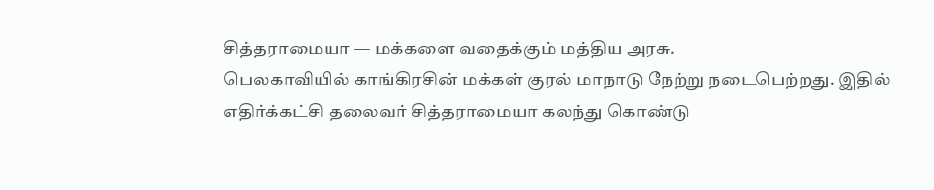சித்தராமையா — மக்களை வதைக்கும் மத்திய அரசு.
பெலகாவியில் காங்கிரசின் மக்கள் குரல் மாநாடு நேற்று நடைபெற்றது. இதில் எதிர்க்கட்சி தலைவர் சித்தராமையா கலந்து கொண்டு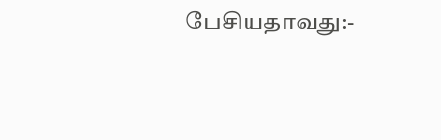பேசியதாவது:-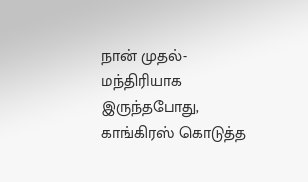நான் முதல்-மந்திரியாக இருந்தபோது, காங்கிரஸ் கொடுத்த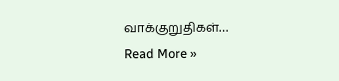வாக்குறுதிகள்…
Read More »